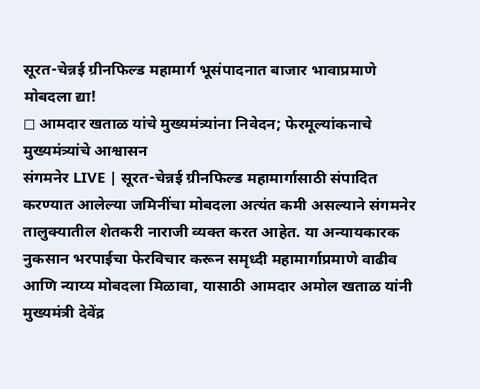सूरत-चेन्नई ग्रीनफिल्ड महामार्ग भूसंपादनात बाजार भावाप्रमाणे मोबदला द्या!
◻ आमदार खताळ यांचे मुख्यमंत्र्यांना निवेदन; फेरमूल्यांकनाचे मुख्यमंत्र्यांचे आश्वासन
संगमनेर LIVE | सूरत-चेन्नई ग्रीनफिल्ड महामार्गासाठी संपादित करण्यात आलेल्या जमिनींचा मोबदला अत्यंत कमी असल्याने संगमनेर तालुक्यातील शेतकरी नाराजी व्यक्त करत आहेत. या अन्यायकारक नुकसान भरपाईचा फेरविचार करून समृध्दी महामार्गाप्रमाणे वाढीव आणि न्याय्य मोबदला मिळावा, यासाठी आमदार अमोल खताळ यांनी मुख्यमंत्री देवेंद्र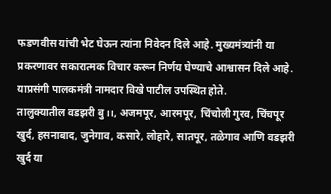फडणवीस यांची भेट घेऊन त्यांना निवेदन दिले आहे. मुख्यमंत्र्यांनी या प्रकरणावर सकारात्मक विचार करून निर्णय घेण्याचे आश्वासन दिले आहे. याप्रसंगी पालकमंत्री नामदार विखे पाटील उपस्थित होते.
तालुक्यातील वडझरी बु।।, अजमपूर, आरमपूर, चिंचोली गुरव, चिंचपूर खुर्द, हसनाबाद, जुनेगाव, कसारे, लोहारे, सातपूर, तळेगाव आणि वडझरी खुर्द या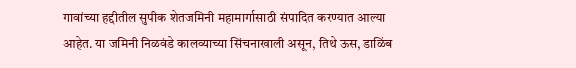गावांच्या हद्दीतील सुपीक शेतजमिनी महामार्गासाठी संपादित करण्यात आल्या आहेत. या जमिनी निळवंडे कालव्याच्या सिंचनाखाली असून, तिथे ऊस, डाळिंब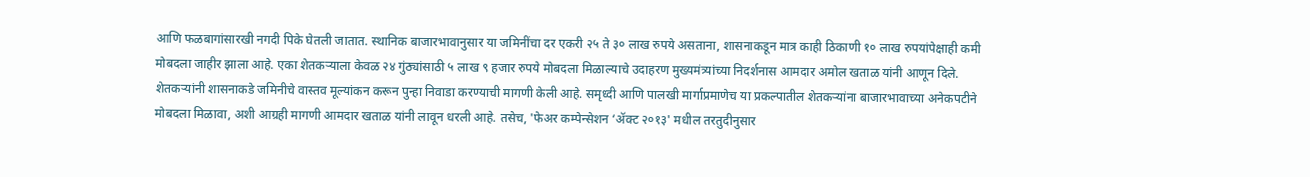आणि फळबागांसारखी नगदी पिके घेतली जातात. स्थानिक बाजारभावानुसार या जमिनींचा दर एकरी २५ ते ३० लाख रुपये असताना, शासनाकडून मात्र काही ठिकाणी १० लाख रुपयांपेक्षाही कमी मोबदला जाहीर झाला आहे. एका शेतकऱ्याला केवळ २४ गुंठ्यांसाठी ५ लाख ९ हजार रुपये मोबदला मिळाल्याचे उदाहरण मुख्यमंत्र्यांच्या निदर्शनास आमदार अमोल खताळ यांनी आणून दिले.
शेतकऱ्यांनी शासनाकडे जमिनीचे वास्तव मूल्यांकन करून पुन्हा निवाडा करण्याची मागणी केली आहे. समृध्दी आणि पालखी मार्गाप्रमाणेच या प्रकल्पातील शेतकऱ्यांना बाजारभावाच्या अनेकपटीने मोबदला मिळावा, अशी आग्रही मागणी आमदार खताळ यांनी लावून धरली आहे. तसेच, 'फेअर कम्पेन्सेशन ‘ॲक्ट २०१३' मधील तरतुदीनुसार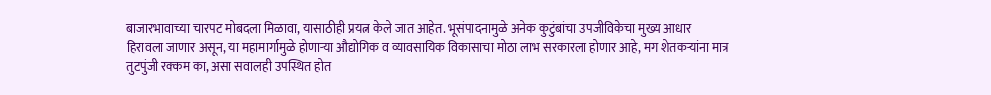बाजारभावाच्या चारपट मोबदला मिळावा, यासाठीही प्रयत्न केले जात आहेत. भूसंपादनामुळे अनेक कुटुंबांचा उपजीविकेचा मुख्य आधार हिरावला जाणार असून, या महामार्गामुळे होणाऱ्या औद्योगिक व व्यावसायिक विकासाचा मोठा लाभ सरकारला होणार आहे, मग शेतकऱ्यांना मात्र तुटपुंजी रक्कम का, असा सवालही उपस्थित होत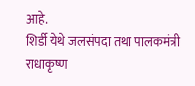आहे.
शिर्डी येथे जलसंपदा तथा पालकमंत्री राधाकृष्ण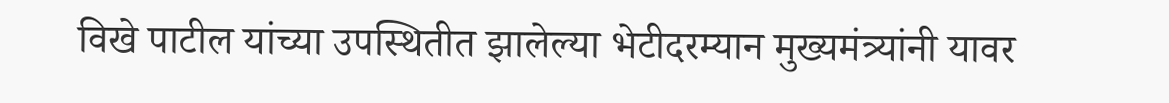विखे पाटील यांच्या उपस्थितीत झालेल्या भेटीदरम्यान मुख्यमंत्र्यांनी यावर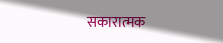सकारात्मक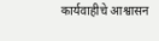कार्यवाहीचे आश्वासन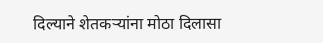दिल्याने शेतकऱ्यांना मोठा दिलासा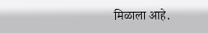मिळाला आहे.